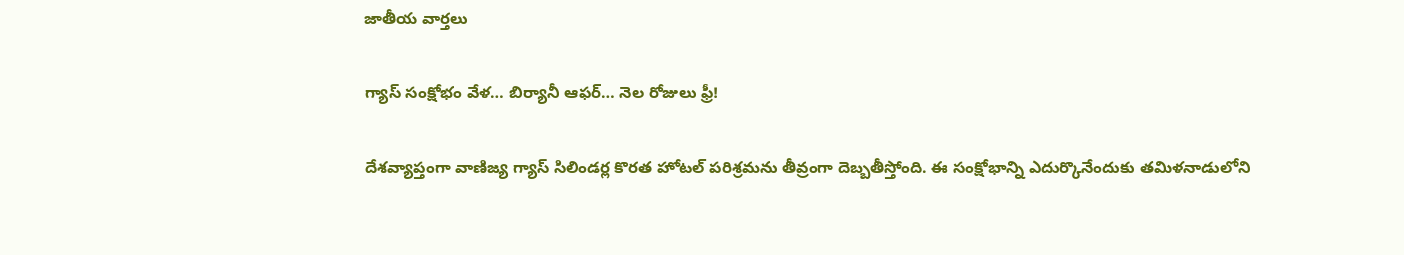జాతీయ వార్తలు

గ్యాస్ సంక్షోభం వేళ… బిర్యానీ ఆఫర్… నెల రోజులు ఫ్రీ!

దేశవ్యాప్తంగా వాణిజ్య గ్యాస్ సిలిండర్ల కొరత హోటల్ పరిశ్రమను తీవ్రంగా దెబ్బతీస్తోంది. ఈ సంక్షోభాన్ని ఎదుర్కొనేందుకు తమిళనాడులోని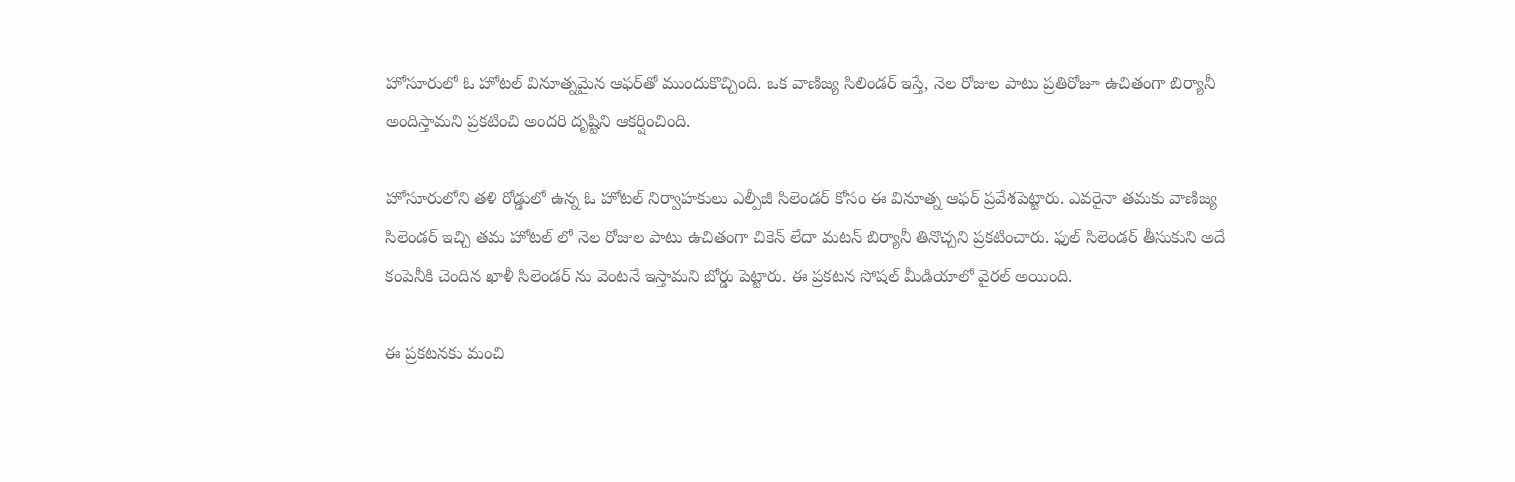హోసూరులో ఓ హోటల్ వినూత్నమైన ఆఫర్‌తో ముందుకొచ్చింది. ఒక వాణిజ్య సిలిండర్ ఇస్తే, నెల రోజుల పాటు ప్రతిరోజూ ఉచితంగా బిర్యానీ అందిస్తామని ప్రకటించి అందరి దృష్టిని ఆకర్షించింది.

హోసూరులోని తళి రోడ్డులో ఉన్న ఓ హోటల్ నిర్వాహకులు ఎల్పీజీ సిలెండర్ కోసం ఈ వినూత్న ఆఫర్ ప్రవేశపెట్టారు. ఎవరైనా తమకు వాణిజ్య సిలెండర్ ఇచ్చి తమ హోటల్ లో నెల రోజుల పాటు ఉచితంగా చికెన్ లేదా మటన్ బిర్యానీ తినొచ్చని ప్రకటించారు. ఫుల్ సిలెండర్ తీసుకుని అదే కంపెనీకి చెందిన ఖాళీ సిలెండర్ ను వెంటనే ఇస్తామని బోర్డు పెట్టారు. ఈ ప్రకటన సోషల్ మీడియాలో వైరల్ అయింది.

ఈ ప్రకటనకు మంచి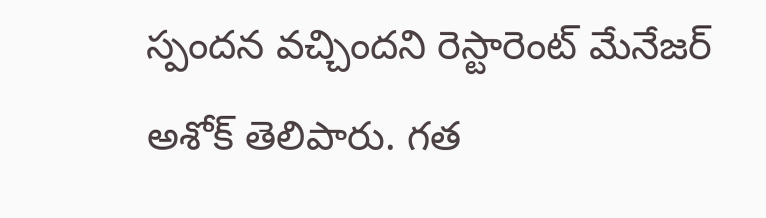స్పందన వచ్చిందని రెస్టారెంట్ మేనేజర్ అశోక్ తెలిపారు. గత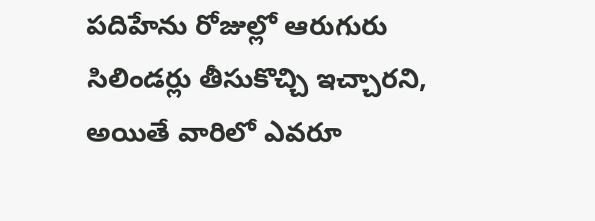పదిహేను రోజుల్లో ఆరుగురు సిలిండర్లు తీసుకొచ్చి ఇచ్చారని, అయితే వారిలో ఎవరూ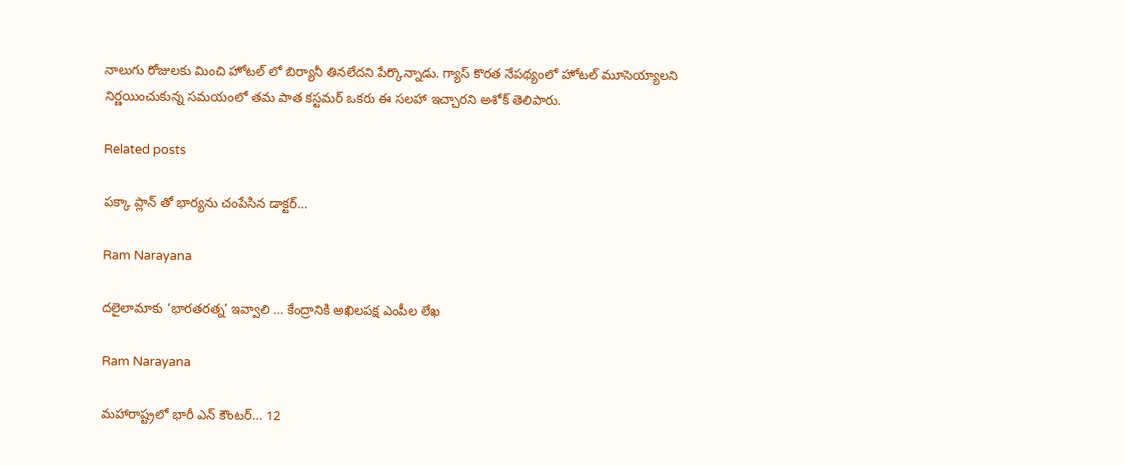నాలుగు రోజులకు మించి హోటల్ లో బిర్యానీ తినలేదని పేర్కొన్నాడు. గ్యాస్ కొరత నేపథ్యంలో హోటల్ మూసెయ్యాలని నిర్ణయించుకున్న సమయంలో తమ పాత కస్టమర్ ఒకరు ఈ సలహా ఇచ్చారని అశోక్ తెలిపారు.

Related posts

పక్కా ప్లాన్ తో భార్యను చంపేసిన డాక్టర్…

Ram Narayana

దలైలామాకు ‘భారతరత్న’ ఇవ్వాలి … కేంద్రానికి అఖిలపక్ష ఎంపీల లేఖ

Ram Narayana

మహారాష్ట్రలో భారీ ఎన్ కౌంటర్… 12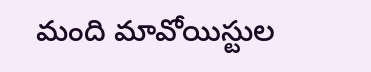మంది మావోయిస్టుల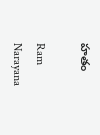హతం

Ram Narayana